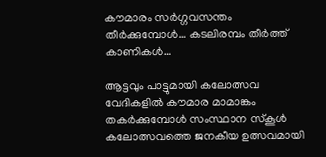കൗമാരം സര്‍ഗ്ഗവസന്തം തീര്‍ക്കുമ്പോള്‍… കടലിരമ്പം തീര്‍ത്ത് കാണികള്‍…

ആട്ടവും പാട്ടുമായി കലോത്സവ വേദികളില്‍ കൗമാര മാമാങ്കം തകര്‍ക്കുമ്പോള്‍ സംസ്ഥാന സ്‌കൂള്‍ കലോത്സവത്തെ ജനകീയ ഉത്സവമായി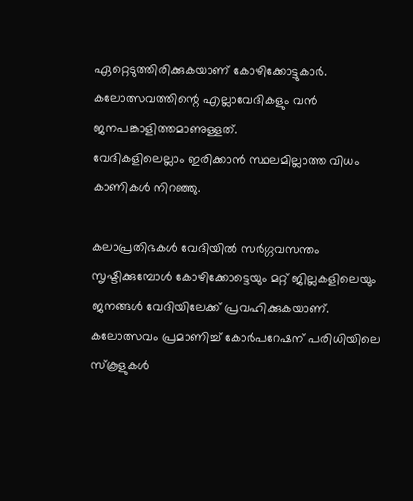ഏറ്റെടുത്തിരിക്കുകയാണ് കോഴിക്കോട്ടുകാര്‍. കലോത്സവത്തിന്റെ എല്ലാവേദികളും വന്‍ ജനപങ്കാളിത്തമാണുള്ളത്.
വേദികളിലെല്ലാം ഇരിക്കാന്‍ സ്ഥലമില്ലാത്ത വിധം കാണികള്‍ നിറഞ്ഞു.

കലാപ്രതിഭകള്‍ വേദിയില്‍ സര്‍ഗ്ഗവസന്തം സൃഷ്ടിക്കുമ്പോള്‍ കോഴിക്കോട്ടെയും മറ്റ് ജില്ലകളിലെയും ജനങ്ങള്‍ വേദിയിലേക്ക് പ്രവഹിക്കുകയാണ്. കലോത്സവം പ്രമാണിച്ച് കോര്‍പറേഷന് പരിധിയിലെ സ്‌കൂളുകള്‍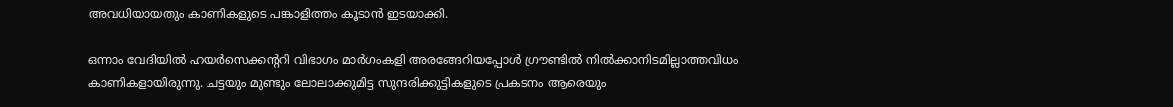അവധിയായതും കാണികളുടെ പങ്കാളിത്തം കൂടാന്‍ ഇടയാക്കി.

ഒന്നാം വേദിയില്‍ ഹയര്‍സെക്കന്ററി വിഭാഗം മാര്‍ഗംകളി അരങ്ങേറിയപ്പോള്‍ ഗ്രൗണ്ടില്‍ നില്‍ക്കാനിടമില്ലാത്തവിധം കാണികളായിരുന്നു. ചട്ടയും മുണ്ടും ലോലാക്കുമിട്ട സുന്ദരിക്കുട്ടികളുടെ പ്രകടനം ആരെയും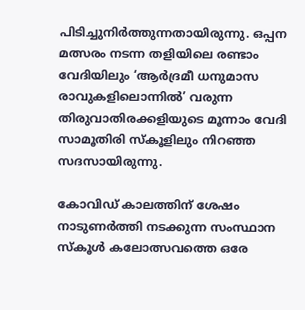പിടിച്ചുനിര്‍ത്തുന്നതായിരുന്നു. ഒപ്പന മത്സരം നടന്ന തളിയിലെ രണ്ടാം വേദിയിലും ‘ആര്‍ദ്രമീ ധനുമാസ രാവുകളിലൊന്നില്‍’ വരുന്ന തിരുവാതിരക്കളിയുടെ മൂന്നാം വേദി സാമൂതിരി സ്‌കൂളിലും നിറഞ്ഞ സദസായിരുന്നു.

കോവിഡ് കാലത്തിന് ശേഷം നാടുണര്‍ത്തി നടക്കുന്ന സംസ്ഥാന സ്‌കൂള്‍ കലോത്സവത്തെ ഒരേ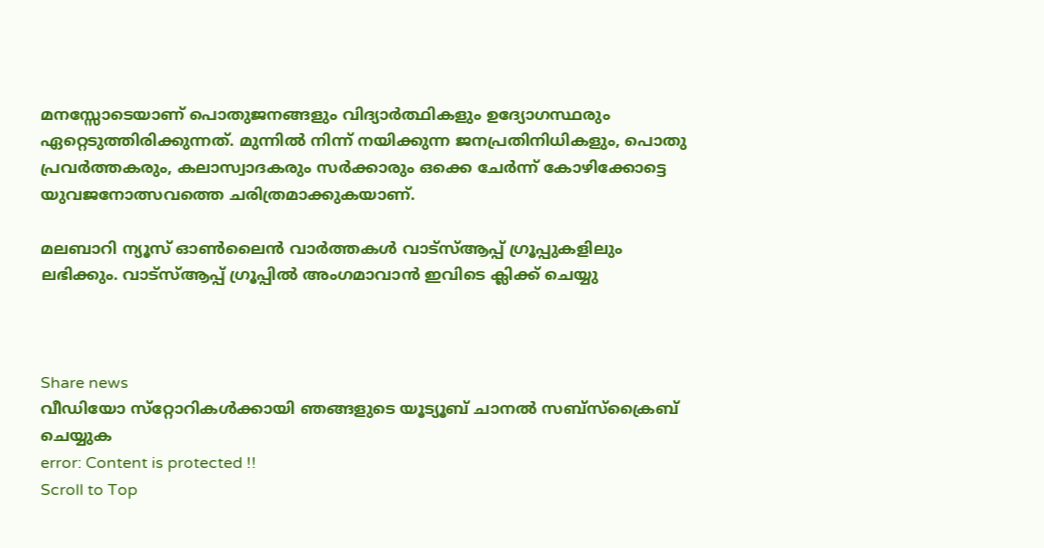മനസ്സോടെയാണ് പൊതുജനങ്ങളും വിദ്യാര്‍ത്ഥികളും ഉദ്യോഗസ്ഥരും ഏറ്റെടുത്തിരിക്കുന്നത്. മുന്നില്‍ നിന്ന് നയിക്കുന്ന ജനപ്രതിനിധികളും, പൊതു പ്രവര്‍ത്തകരും, കലാസ്വാദകരും സര്‍ക്കാരും ഒക്കെ ചേര്‍ന്ന് കോഴിക്കോട്ടെ യുവജനോത്സവത്തെ ചരിത്രമാക്കുകയാണ്.

മലബാറി ന്യൂസ് ഓണ്‍ലൈന്‍ വാര്‍ത്തകള്‍ വാട്‌സ്ആപ്പ് ഗ്രൂപ്പുകളിലും ലഭിക്കും. വാട്‌സ്ആപ്പ് ഗ്രൂപ്പില്‍ അംഗമാവാന്‍ ഇവിടെ ക്ലിക്ക് ചെയ്യു



Share news
വീഡിയോ സ്‌റ്റോറികള്‍ക്കായി ഞങ്ങളുടെ യൂട്യൂബ് ചാനല്‍ സബ്‌സ്‌ക്രൈബ് ചെയ്യുക
error: Content is protected !!
Scroll to Top